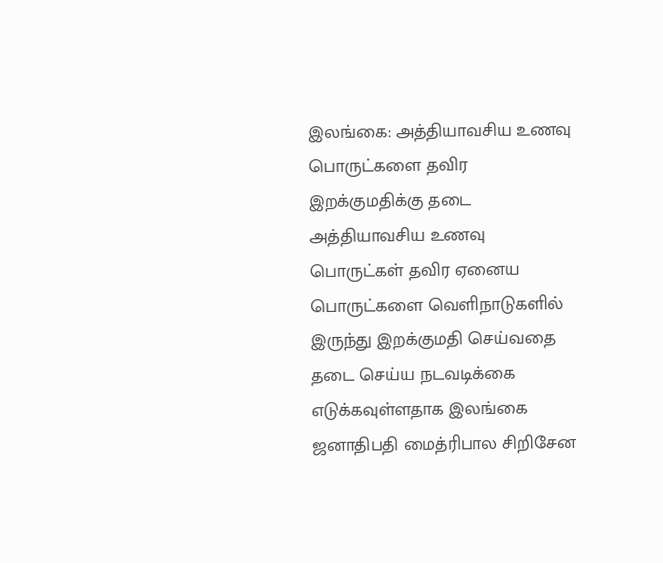இலங்கை: அத்தியாவசிய உணவு பொருட்களை தவிர இறக்குமதிக்கு தடை
அத்தியாவசிய உணவு பொருட்கள் தவிர ஏனைய பொருட்களை வெளிநாடுகளில் இருந்து இறக்குமதி செய்வதை தடை செய்ய நடவடிக்கை எடுக்கவுள்ளதாக இலங்கை ஜனாதிபதி மைத்ரிபால சிறிசேன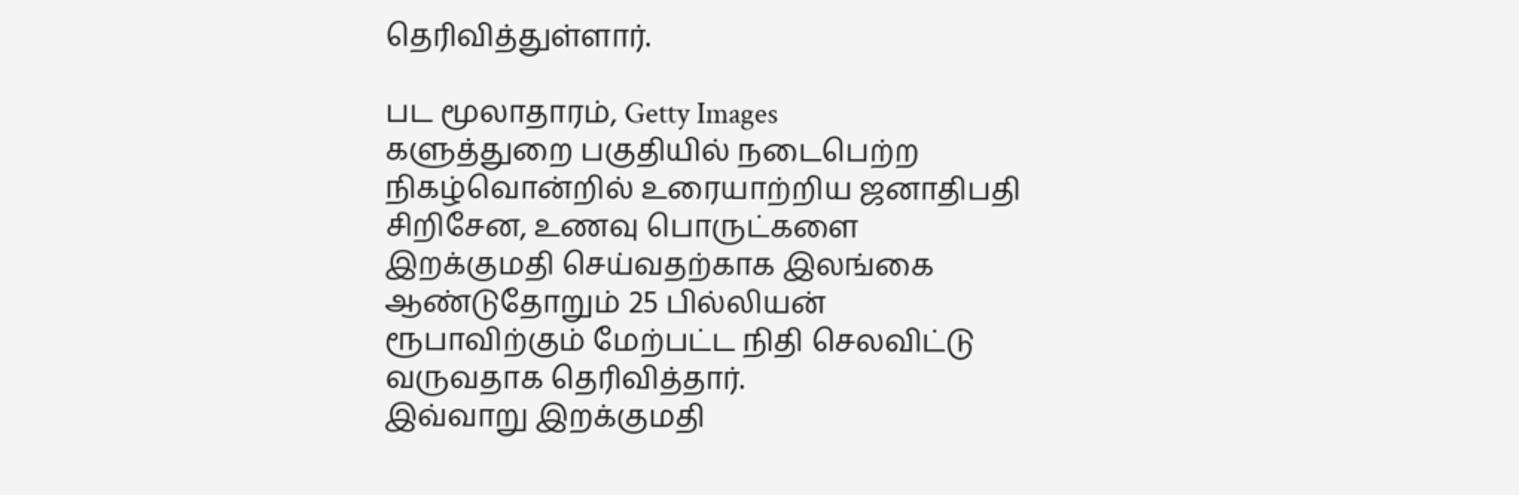தெரிவித்துள்ளார்.

பட மூலாதாரம், Getty Images
களுத்துறை பகுதியில் நடைபெற்ற நிகழ்வொன்றில் உரையாற்றிய ஜனாதிபதி சிறிசேன, உணவு பொருட்களை இறக்குமதி செய்வதற்காக இலங்கை ஆண்டுதோறும் 25 பில்லியன் ரூபாவிற்கும் மேற்பட்ட நிதி செலவிட்டு வருவதாக தெரிவித்தார்.
இவ்வாறு இறக்குமதி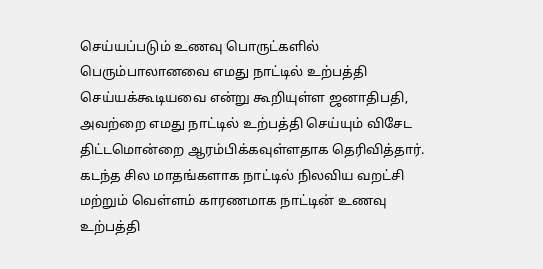செய்யப்படும் உணவு பொருட்களில் பெரும்பாலானவை எமது நாட்டில் உற்பத்தி செய்யக்கூடியவை என்று கூறியுள்ள ஜனாதிபதி, அவற்றை எமது நாட்டில் உற்பத்தி செய்யும் விசேட திட்டமொன்றை ஆரம்பிக்கவுள்ளதாக தெரிவித்தார்.
கடந்த சில மாதங்களாக நாட்டில் நிலவிய வறட்சி மற்றும் வெள்ளம் காரணமாக நாட்டின் உணவு உற்பத்தி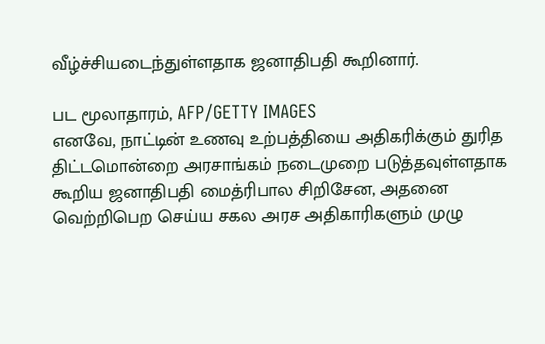வீழ்ச்சியடைந்துள்ளதாக ஜனாதிபதி கூறினார்.

பட மூலாதாரம், AFP/GETTY IMAGES
எனவே, நாட்டின் உணவு உற்பத்தியை அதிகரிக்கும் துரித திட்டமொன்றை அரசாங்கம் நடைமுறை படுத்தவுள்ளதாக கூறிய ஜனாதிபதி மைத்ரிபால சிறிசேன, அதனை வெற்றிபெற செய்ய சகல அரச அதிகாரிகளும் முழு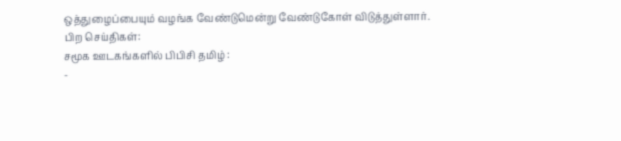ஒத்துழைப்பையும் வழங்க வேண்டுமென்று வேண்டுகோள் விடுத்துள்ளார்.
பிற செய்திகள்:
சமூக ஊடகங்களில் பிபிசி தமிழ் :
-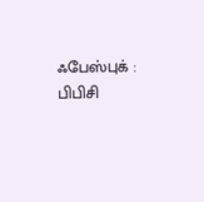ஃபேஸ்புக் : பிபிசி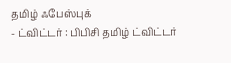தமிழ் ஃபேஸ்புக்
- ட்விட்டர் : பிபிசி தமிழ் ட்விட்டர்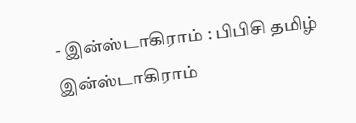- இன்ஸ்டாகிராம் : பிபிசி தமிழ் இன்ஸ்டாகிராம்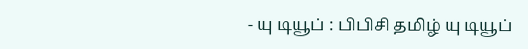- யு டியூப் : பிபிசி தமிழ் யு டியூப்